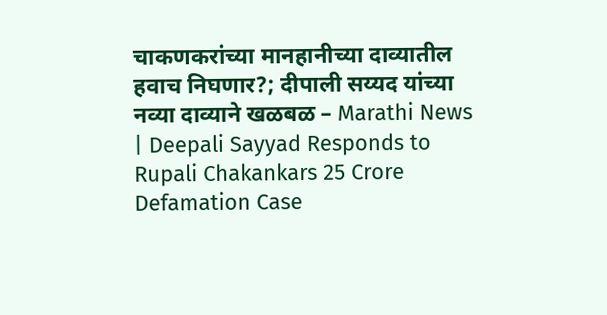चाकणकरांच्या मानहानीच्या दाव्यातील हवाच निघणार?; दीपाली सय्यद यांच्या नव्या दाव्याने खळबळ – Marathi News | Deepali Sayyad Responds to Rupali Chakankars 25 Crore Defamation Case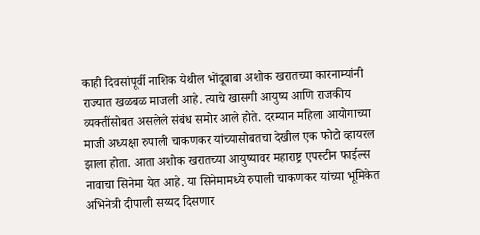काही दिवसांपूर्वी नाशिक येथील भोंदूबाबा अशोक खरातच्या कारनाम्यांनी राज्यात खळबळ माजली आहे. त्याचे खासगी आयुष्य आणि राजकीय व्यक्तींसोबत असलेले संबंध समोर आले होते. दरम्यान महिला आयोगाच्या माजी अध्यक्षा रुपाली चाकणकर यांच्यासोबतचा देखील एक फोटो व्हायरल झाला होता. आता अशोक खरातच्या आयुष्यावर महाराष्ट्र एपस्टीन फाईल्स नावाचा सिनेमा येत आहे. या सिनेमामध्ये रुपाली चाकणकर यांच्या भूमिकेत अभिनेत्री दीपाली सय्यद दिसणार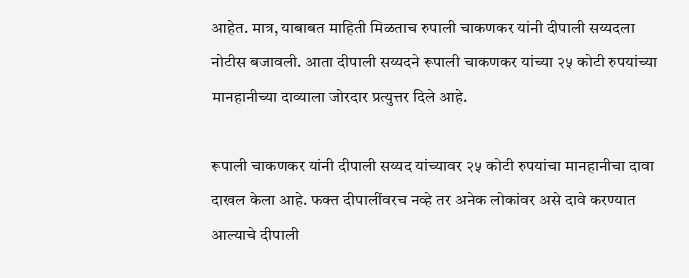आहेत. मात्र, याबाबत माहिती मिळताच रुपाली चाकणकर यांनी दीपाली सय्यदला नोटीस बजावली. आता दीपाली सय्यदने रूपाली चाकणकर यांच्या २५ कोटी रुपयांच्या मानहानीच्या दाव्याला जोरदार प्रत्युत्तर दिले आहे.

रूपाली चाकणकर यांनी दीपाली सय्यद यांच्यावर २५ कोटी रुपयांचा मानहानीचा दावा दाखल केला आहे. फक्त दीपालींवरच नव्हे तर अनेक लोकांवर असे दावे करण्यात आल्याचे दीपाली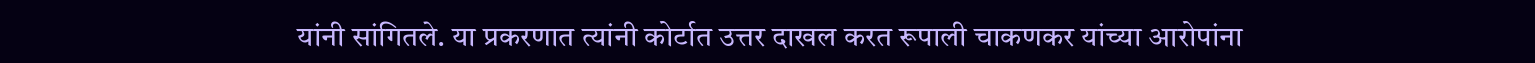यांनी सांगितले. या प्रकरणात त्यांनी कोर्टात उत्तर दाखल करत रूपाली चाकणकर यांच्या आरोपांना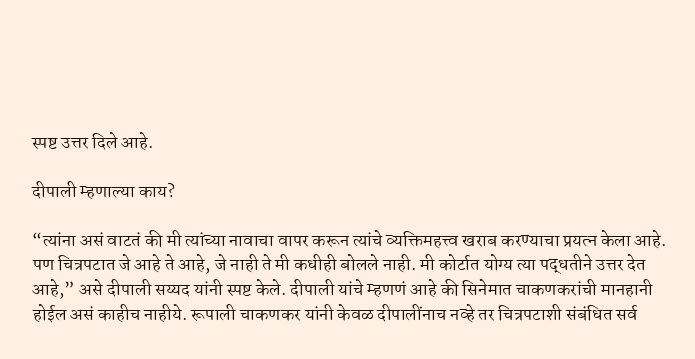स्पष्ट उत्तर दिले आहे.

दीपाली म्हणाल्या काय?

“त्यांना असं वाटतं की मी त्यांच्या नावाचा वापर करून त्यांचे व्यक्तिमहत्त्व खराब करण्याचा प्रयत्न केला आहे. पण चित्रपटात जे आहे ते आहे, जे नाही ते मी कधीही बोलले नाही. मी कोर्टात योग्य त्या पद्धतीने उत्तर देत आहे,” असे दीपाली सय्यद यांनी स्पष्ट केले. दीपाली यांचे म्हणणं आहे की सिनेमात चाकणकरांची मानहानी होईल असं काहीच नाहीये. रूपाली चाकणकर यांनी केवळ दीपालींनाच नव्हे तर चित्रपटाशी संबंधित सर्व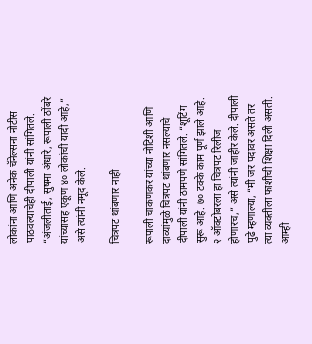लोकांना आणि अनेक चॅनेल्सना नोटीस पाठवल्याचेही दीपाली यांनी सांगितले. “अंजलीताई, सुषमा अंधारे, रूपाली ठोंबरे यांच्यासह एकूण ४० लोकांची यादी आहे,” असे त्यांनी नमूद केले.

चित्रपट थांबणार नाही

रूपाली चाकणकर यांच्या नोटिशी आणि दाव्यांमुळे चित्रपट थांबणार नसल्याचे दीपाली यांनी ठामपणे सांगितले. “शूटिंग सुरू आहे. ७० टक्के काम पूर्ण झाले आहे. २ ऑक्टोबरला हा चित्रपट रिलीज होणारच,” असे त्यांनी जाहीर केले. दीपाली पुढे म्हणाल्या, “मी जर पदावर असते तर त्या व्यक्तीला फाशीची शिक्षा दिली असती. आम्ही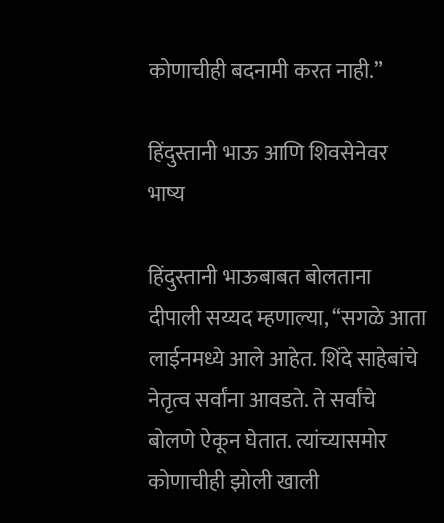कोणाचीही बदनामी करत नाही.”

हिंदुस्तानी भाऊ आणि शिवसेनेवर भाष्य

हिंदुस्तानी भाऊबाबत बोलताना दीपाली सय्यद म्हणाल्या, “सगळे आता लाईनमध्ये आले आहेत. शिंदे साहेबांचे नेतृत्व सर्वांना आवडते. ते सर्वांचे बोलणे ऐकून घेतात. त्यांच्यासमोर कोणाचीही झोली खाली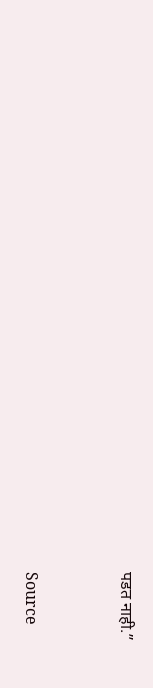पडत नाही.”



Source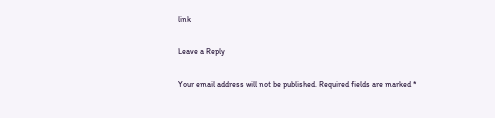link

Leave a Reply

Your email address will not be published. Required fields are marked *